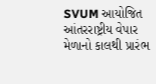SVUM આયોજિત આંતરરાષ્ટ્રીય વેપાર મેળાનો કાલથી પ્રારંભ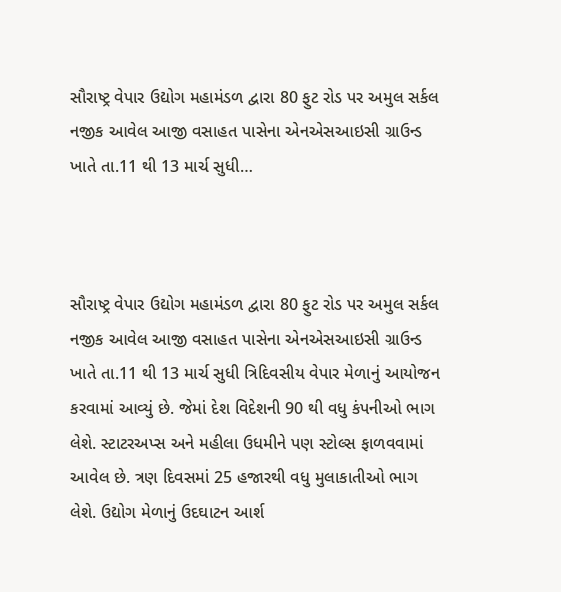સૌરાષ્ટ્ર વેપાર ઉદ્યોગ મહામંડળ દ્વારા 80 ફુટ રોડ પર અમુલ સર્કલ નજીક આવેલ આજી વસાહત પાસેના એનએસઆઇસી ગ્રાઉન્ડ ખાતે તા.11 થી 13 માર્ચ સુધી…



સૌરાષ્ટ્ર વેપાર ઉદ્યોગ મહામંડળ દ્વારા 80 ફુટ રોડ પર અમુલ સર્કલ નજીક આવેલ આજી વસાહત પાસેના એનએસઆઇસી ગ્રાઉન્ડ ખાતે તા.11 થી 13 માર્ચ સુધી ત્રિદિવસીય વેપાર મેળાનું આયોજન કરવામાં આવ્યું છે. જેમાં દેશ વિદેશની 90 થી વધુ કંપનીઓ ભાગ લેશે. સ્ટાટરઅપ્સ અને મહીલા ઉધમીને પણ સ્ટોલ્સ ફાળવવામાં આવેલ છે. ત્રણ દિવસમાં 25 હજારથી વધુ મુલાકાતીઓ ભાગ લેશે. ઉદ્યોગ મેળાનું ઉદઘાટન આર્શ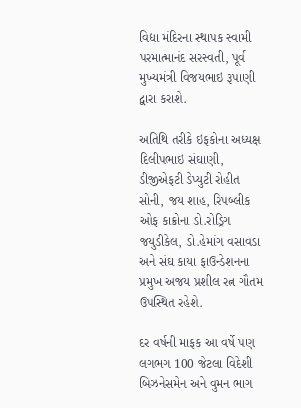વિદ્યા મંદિરના સ્થાપક સ્વામી પરમાત્માનંદ સરસ્વતી, પૂર્વ મુખ્યમંત્રી વિજયભાઇ રૂપાણી દ્વારા કરાશે.

અતિથિ તરીકે ઇફકોના અધ્યક્ષ દિલીપભાઇ સંઘાણી, ડીજીએફટી ડેપ્યુટી રોહીત સોની, જય શાહ, રિપબ્લીક ઓફ કાક્રોના ડો.રોડ્રિગ જયુડીકેલ, ડો.હેમાંગ વસાવડા અને સંઘ કાયા ફાઉન્ડેશનના પ્રમુખ અજય પ્રશીલ રત્ન ગૌતમ ઉપસ્થિત રહેશે.

દર વર્ષની માફક આ વર્ષે પણ લગભગ 100 જેટલા વિદેશી બિઝનેસમેન અને વુમન ભાગ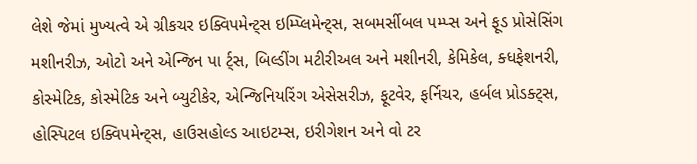લેશે જેમાં મુખ્યત્વે એ ગ્રીકચર ઇક્વિપમેન્ટ્સ ઇમ્પ્લિમેન્ટ્સ, સબમર્સીબલ પમ્પ્સ અને ફૂડ પ્રોસેસિંગ મશીનરીઝ, ઓટો અને એન્જિન પા ર્ટ્સ, બિલ્ડીંગ મટીરીઅલ અને મશીનરી, કેમિકેલ, ક્ધફેશનરી, કોસ્મેટિક, કોસ્મેટિક અને બ્યુટીકેર, એન્જિનિયરિંગ એસેસરીઝ, ફૂટવેર, ફર્નિચર, હર્બલ પ્રોડક્ટ્સ, હોસ્પિટલ ઇક્વિપમેન્ટ્સ, હાઉસહોલ્ડ આઇટમ્સ, ઇરીગેશન અને વો ટર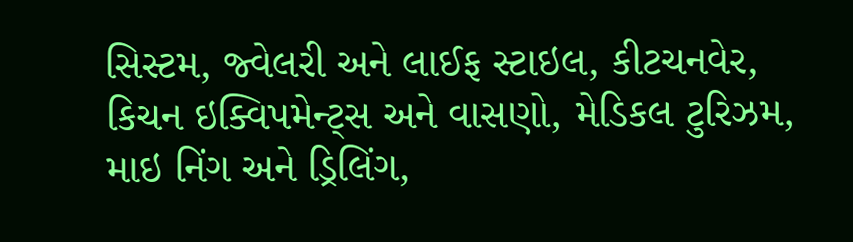સિસ્ટમ, જ્વેલરી અને લાઈફ સ્ટાઇલ, કીટચનવેર, કિચન ઇક્વિપમેન્ટ્સ અને વાસણો, મેડિકલ ટુરિઝમ, માઇ નિંગ અને ડ્રિલિંગ,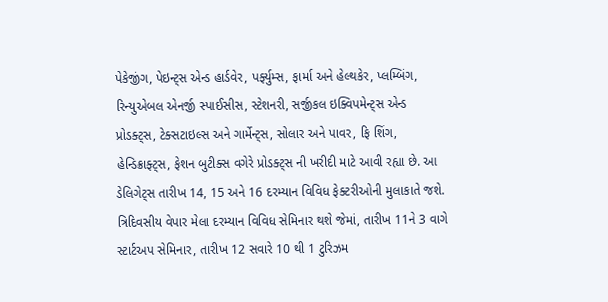પેકેજીંગ, પેઇન્ટ્સ એન્ડ હાર્ડવેર, પર્ફ્યુમ્સ, ફાર્મા અને હેલ્થકેર, પ્લમ્બિંગ, રિન્યુએબલ એનર્જી સ્પાઈસીસ, સ્ટેશનરી, સર્જીકલ ઇક્વિપમેન્ટ્સ એન્ડ પ્રોડક્ટ્સ, ટેક્સટાઇલ્સ અને ગાર્મેન્ટ્સ, સોલાર અને પાવર, ફિ શિંગ, હેન્ડિક્રાફ્ટ્સ, ફેશન બુટીક્સ વગેરે પ્રોડક્ટ્સ ની ખરીદી માટે આવી રહ્યા છે. આ ડેલિગેટ્સ તારીખ 14, 15 અને 16 દરમ્યાન વિવિધ ફેક્ટરીઓની મુલાકાતે જશે. ત્રિદિવસીય વેપાર મેલા દરમ્યાન વિવિધ સેમિનાર થશે જેમાં, તારીખ 11ને 3 વાગે સ્ટાર્ટઅપ સેમિનાર, તારીખ 12 સવારે 10 થી 1 ટુરિઝમ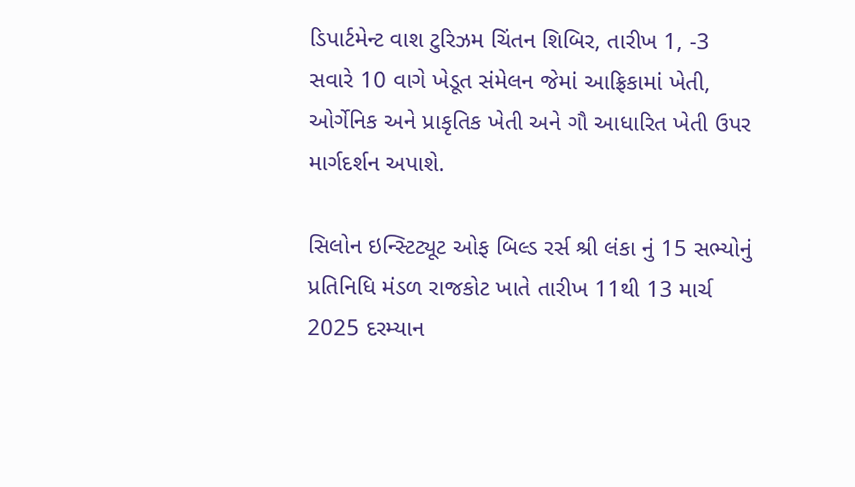ડિપાર્ટમેન્ટ વાશ ટુરિઝમ ચિંતન શિબિર, તારીખ 1, -3 સવારે 10 વાગે ખેડૂત સંમેલન જેમાં આફ્રિકામાં ખેતી, ઓર્ગેનિક અને પ્રાકૃતિક ખેતી અને ગૌ આધારિત ખેતી ઉપર માર્ગદર્શન અપાશે.

સિલોન ઇન્સ્ટિટ્યૂટ ઓફ બિલ્ડ રર્સ શ્રી લંકા નું 15 સભ્યોનું પ્રતિનિધિ મંડળ રાજકોટ ખાતે તારીખ 11થી 13 માર્ચ 2025 દરમ્યાન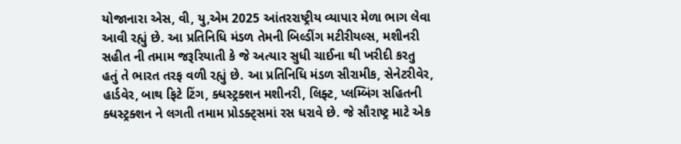યોજાનારા એસ, વી, યુ,એમ 2025 આંતરરાષ્ટ્રીય વ્યાપાર મેળા ભાગ લેવા આવી રહ્યું છે. આ પ્રતિનિધિ મંડળ તેમની બિલ્ડીંગ મટીરીયલ્સ, મશીનરી સહીત ની તમામ જરૂરિયાતી કે જે અત્યાર સુધી ચાઈના થી ખરીદી કરતુ હતું તે ભારત તરફ વળી રહ્યું છે. આ પ્રતિનિધિ મંડળ સીરામીક, સેનેટરીવેર, હાર્ડવેર, બાથ ફિટે ટિંગ, ક્ધસ્ટ્રક્શન મશીનરી, લિફ્ટ, પ્લમ્બિંગ સહિતની ક્ધસ્ટ્રક્શન ને લગતી તમામ પ્રોડક્ટ્સમાં રસ ધરાવે છે. જે સૌરાષ્ટ્ર માટે એક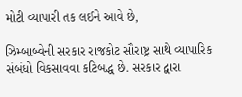મોટી વ્યાપારી તક લઈને આવે છે,

ઝિમ્બાબ્વેની સરકાર રાજકોટ સૌરાષ્ટ્ર સાથે વ્યાપારિક સંબંધો વિકસાવવા કટિબદ્ધ છે. સરકાર દ્વારા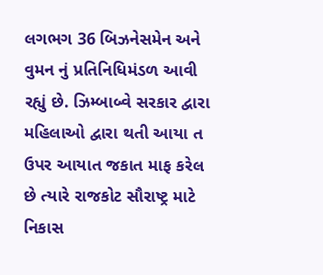લગભગ 36 બિઝનેસમેન અને વુમન નું પ્રતિનિધિમંડળ આવી રહ્યું છે. ઝિમ્બાબ્વે સરકાર દ્વારા મહિલાઓ દ્વારા થતી આયા ત ઉપર આયાત જકાત માફ કરેલ છે ત્યારે રાજકોટ સૌરાષ્ટ્ર માટે નિકાસ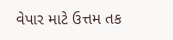વેપાર માટે ઉત્તમ તક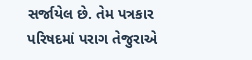સર્જાયેલ છે. તેમ પત્રકાર પરિષદમાં પરાગ તેજુરાએ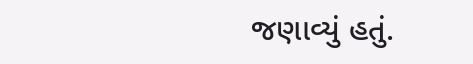જણાવ્યું હતું.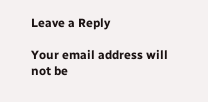Leave a Reply

Your email address will not be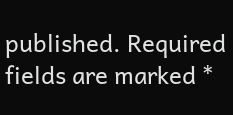published. Required fields are marked *